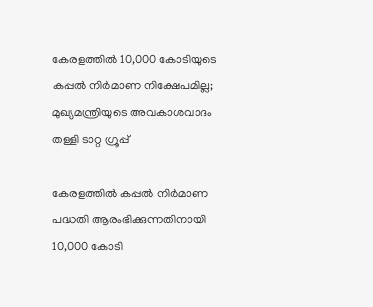കേരളത്തിൽ 10,000 കോടിയുടെ കപ്പൽ നിർമാണ നിക്ഷേപമില്ല; മുഖ്യമന്ത്രിയുടെ അവകാശവാദം തള്ളി ടാറ്റ ഗ്രൂപ്പ്

കേരളത്തിൽ കപ്പൽ നിർമാണ പദ്ധതി ആരംഭിക്കുന്നതിനായി 10,000 കോടി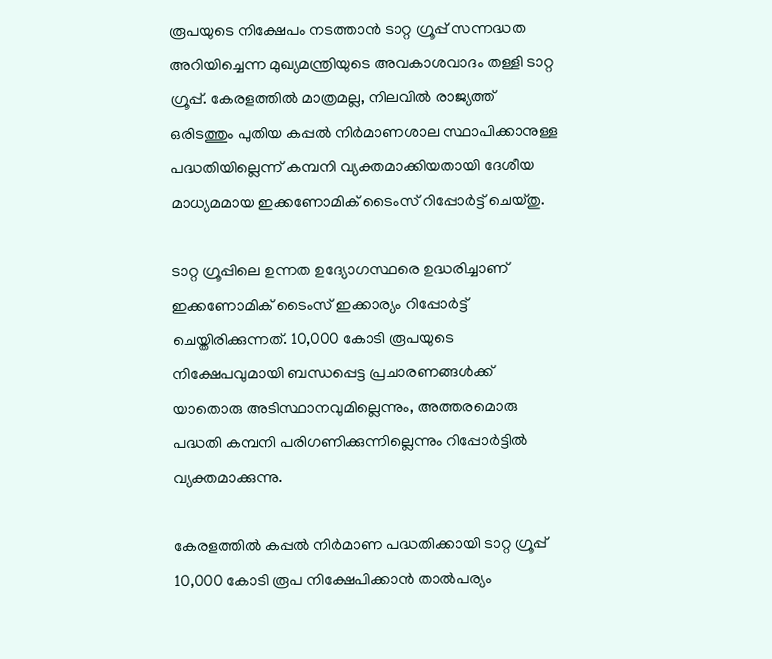രൂപയുടെ നിക്ഷേപം നടത്താൻ ടാറ്റ ഗ്രൂപ്പ് സന്നദ്ധത അറിയിച്ചെന്ന മുഖ്യമന്ത്രിയുടെ അവകാശവാദം തള്ളി ടാറ്റ ഗ്രൂപ്പ്. കേരളത്തിൽ മാത്രമല്ല, നിലവിൽ രാജ്യത്ത് ഒരിടത്തും പുതിയ കപ്പൽ നിർമാണശാല സ്ഥാപിക്കാനുള്ള പദ്ധതിയില്ലെന്ന് കമ്പനി വ്യക്തമാക്കിയതായി ദേശീയ മാധ്യമമായ ഇക്കണോമിക് ടൈംസ് റിപ്പോർട്ട് ചെയ്തു.

ടാറ്റ ഗ്രൂപ്പിലെ ഉന്നത ഉദ്യോഗസ്ഥരെ ഉദ്ധരിച്ചാണ് ഇക്കണോമിക് ടൈംസ് ഇക്കാര്യം റിപ്പോർട്ട് ചെയ്തിരിക്കുന്നത്. 10,000 കോടി രൂപയുടെ നിക്ഷേപവുമായി ബന്ധപ്പെട്ട പ്രചാരണങ്ങൾക്ക് യാതൊരു അടിസ്ഥാനവുമില്ലെന്നും, അത്തരമൊരു പദ്ധതി കമ്പനി പരിഗണിക്കുന്നില്ലെന്നും റിപ്പോർട്ടിൽ വ്യക്തമാക്കുന്നു.

കേരളത്തിൽ കപ്പൽ നിർമാണ പദ്ധതിക്കായി ടാറ്റ ഗ്രൂപ്പ് 10,000 കോടി രൂപ നിക്ഷേപിക്കാൻ താൽപര്യം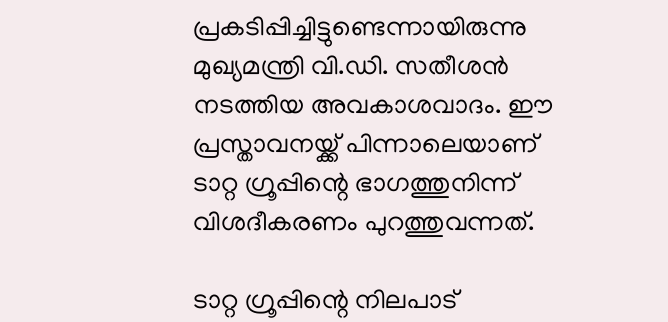പ്രകടിപ്പിച്ചിട്ടുണ്ടെന്നായിരുന്നു മുഖ്യമന്ത്രി വി.ഡി. സതീശൻ നടത്തിയ അവകാശവാദം. ഈ പ്രസ്താവനയ്ക്ക് പിന്നാലെയാണ് ടാറ്റ ഗ്രൂപ്പിന്റെ ഭാഗത്തുനിന്ന് വിശദീകരണം പുറത്തുവന്നത്.

ടാറ്റ ഗ്രൂപ്പിന്റെ നിലപാട്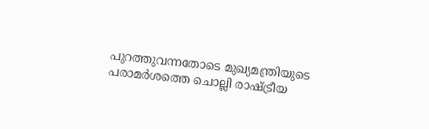പുറത്തുവന്നതോടെ മുഖ്യമന്ത്രിയുടെ പരാമർശത്തെ ചൊല്ലി രാഷ്ട്രീയ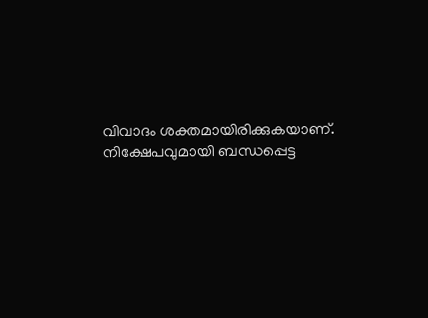വിവാദം ശക്തമായിരിക്കുകയാണ്. നിക്ഷേപവുമായി ബന്ധപ്പെട്ട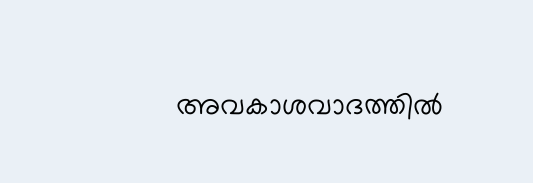അവകാശവാദത്തിൽ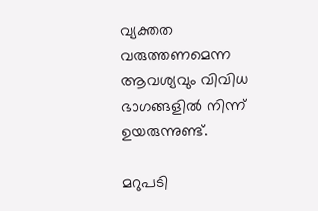വ്യക്തത വരുത്തണമെന്ന ആവശ്യവും വിവിധ ഭാഗങ്ങളിൽ നിന്ന് ഉയരുന്നുണ്ട്.

മറുപടി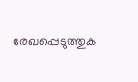രേഖപ്പെടുത്തുക